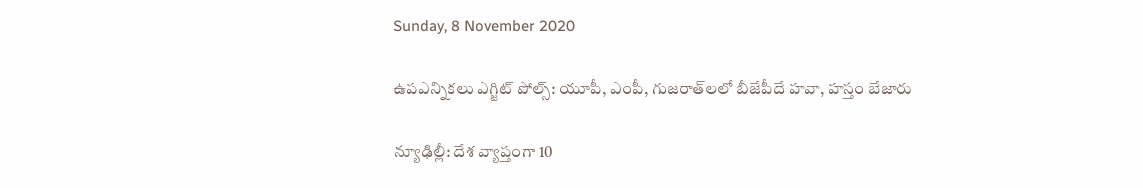Sunday, 8 November 2020

ఉపఎన్నికలు ఎగ్జిట్ పోల్స్: యూపీ, ఎంపీ, గుజరాత్‌లలో బీజేపీదే హవా, హస్తం బేజారు

న్యూఢిల్లీ: దేశ వ్యాప్తంగా 10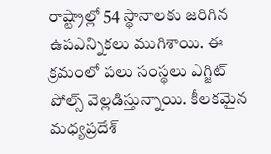రాష్ట్రాల్లో 54 స్థానాలకు జరిగిన ఉపఎన్నికలు ముగిశాయి. ఈ క్రమంలో పలు సంస్థలు ఎగ్జిట్ పోల్స్ వెల్లడిస్తున్నాయి. కీలకమైన మధ్యప్రదేశ్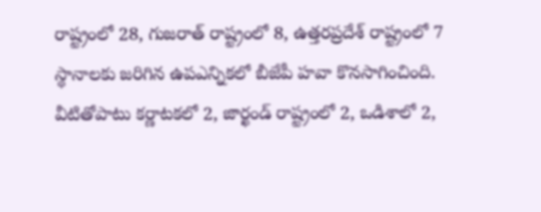రాష్ట్రంలో 28, గుజరాత్ రాష్ట్రంలో 8, ఉత్తరప్రదేశ్ రాష్ట్రంలో 7 స్థానాలకు జరిగిన ఉపఎన్నికలో బీజేపీ హవా కొనసాగించింది. వీటితోపాటు కర్ణాటకలో 2, జార్ఖండ్ రాష్ట్రంలో 2, ఒడిశాలో 2,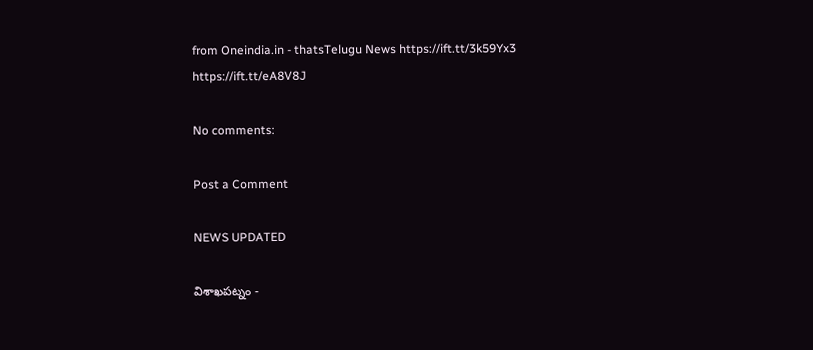from Oneindia.in - thatsTelugu News https://ift.tt/3k59Yx3
https://ift.tt/eA8V8J

No comments:

Post a Comment

NEWS UPDATED

విశాఖపట్నం -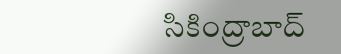సికింద్రాబాద్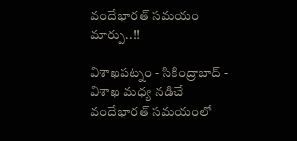వందేభారత్ సమయం మార్పు..!!

విశాఖపట్నం - సికింద్రాబాద్ - విశాఖ మధ్య నడిచే వందేభారత్ సమయంలో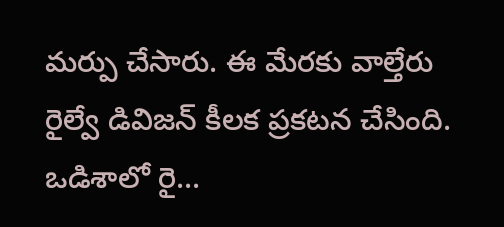మర్పు చేసారు. ఈ మేరకు వాల్తేరు రైల్వే డివిజన్ కీలక ప్రకటన చేసింది. ఒడిశాలో రై...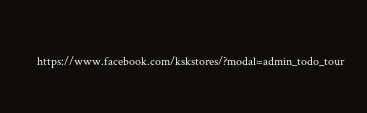https://www.facebook.com/kskstores/?modal=admin_todo_tour